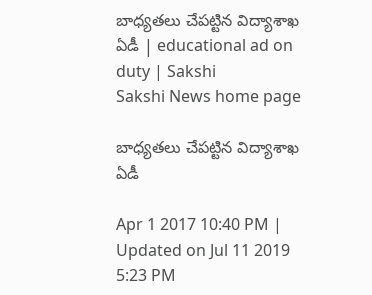బాధ్యతలు చేపట్టిన విద్యాశాఖ ఏడీ | educational ad on duty | Sakshi
Sakshi News home page

బాధ్యతలు చేపట్టిన విద్యాశాఖ ఏడీ

Apr 1 2017 10:40 PM | Updated on Jul 11 2019 5:23 PM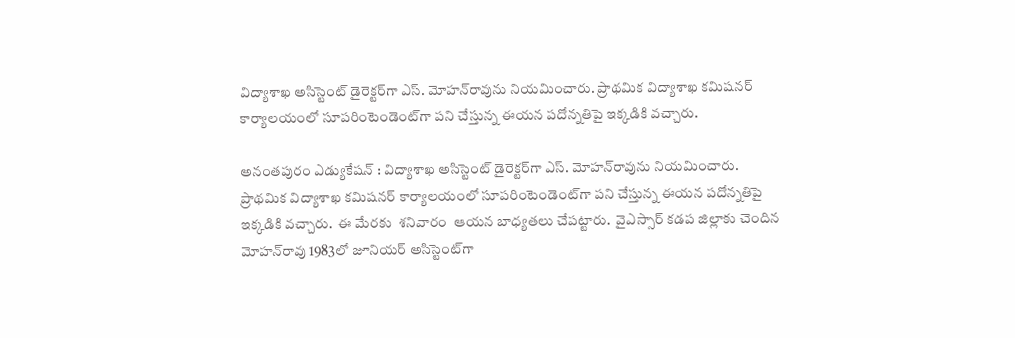విద్యాశాఖ అసిస్టెంట్‌ డైరెక్టర్‌గా ఎస్‌. మోహన్‌రావును నియమించారు. ప్రాథమిక విద్యాశాఖ కమిషనర్‌ కార్యాలయంలో సూపరింటెండెంట్‌గా పని చేస్తున్న ఈయన పదోన్నతిపై ఇక్కడికి వచ్చారు.

అనంతపురం ఎడ్యుకేషన్‌ : విద్యాశాఖ అసిస్టెంట్‌ డైరెక్టర్‌గా ఎస్‌. మోహన్‌రావును నియమించారు. ప్రాథమిక విద్యాశాఖ కమిషనర్‌ కార్యాలయంలో సూపరింటెండెంట్‌గా పని చేస్తున్న ఈయన పదోన్నతిపై ఇక్కడికి వచ్చారు.  ఈ మేరకు  శనివారం  ఆయన బాధ్యతలు చేపట్టారు.  వైఎస్సార్‌ కడప జిల్లాకు చెందిన మోహన్‌రావు 1983లో జూనియర్‌ అసిస్టెంట్‌గా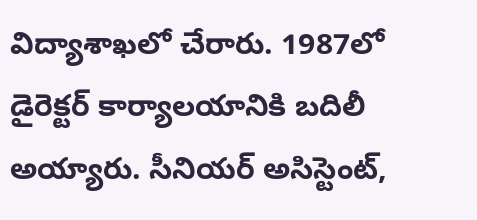విద్యాశాఖలో చేరారు. 1987లో డైరెక్టర్‌ కార్యాలయానికి బదిలీ అయ్యారు. సీనియర్‌ అసిస్టెంట్,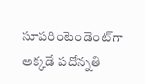సూపరింటెండెంట్‌గా అక్కడే పదోన్నతి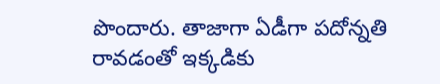పొందారు. తాజాగా ఏడీగా పదోన్నతి రావడంతో ఇక్కడికు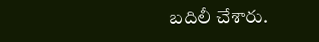బదిలీ చేశారు.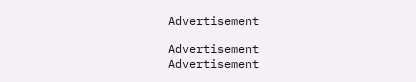Advertisement

Advertisement
Advertisement